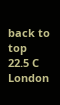back to top
22.5 C
London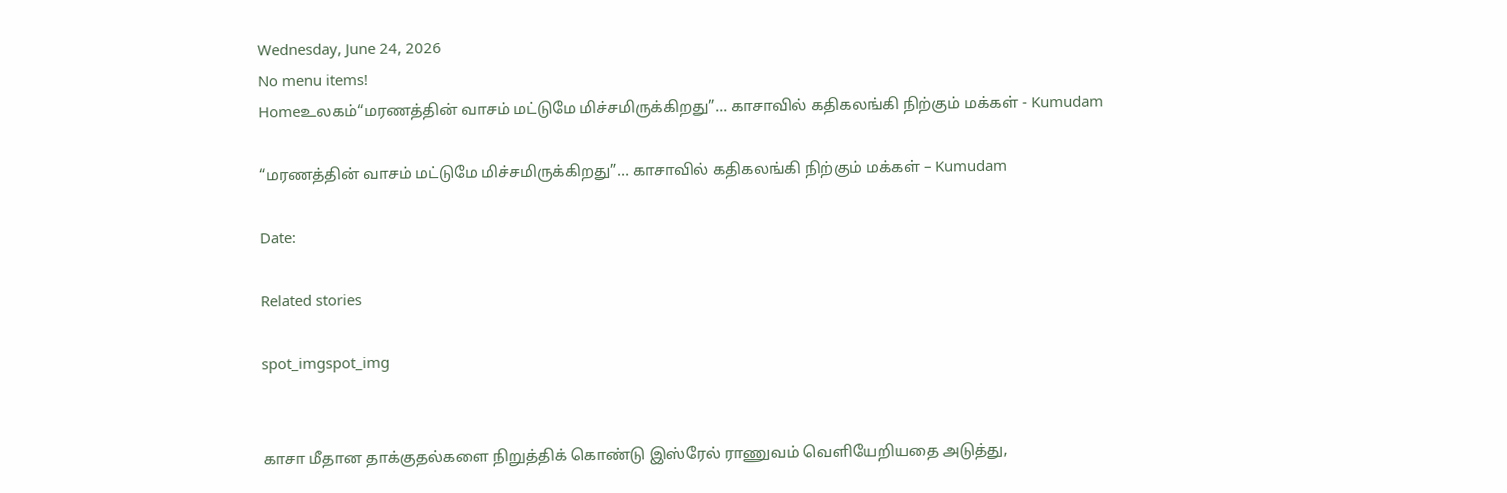Wednesday, June 24, 2026
No menu items!
Homeஉலகம்“மரணத்தின் வாசம் மட்டுமே மிச்சமிருக்கிறது”... காசாவில் கதிகலங்கி நிற்கும் மக்கள் - Kumudam

“மரணத்தின் வாசம் மட்டுமே மிச்சமிருக்கிறது”… காசாவில் கதிகலங்கி நிற்கும் மக்கள் – Kumudam

Date:

Related stories

spot_imgspot_img


காசா மீதான தாக்குதல்களை நிறுத்திக் கொண்டு இஸ்ரேல் ராணுவம் வெளியேறியதை அடுத்து,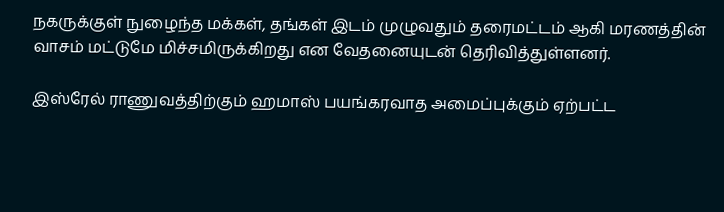நகருக்குள் நுழைந்த மக்கள், தங்கள் இடம் முழுவதும் தரைமட்டம் ஆகி மரணத்தின் வாசம் மட்டுமே மிச்சமிருக்கிறது என வேதனையுடன் தெரிவித்துள்ளனர்.

இஸ்ரேல் ராணுவத்திற்கும் ஹமாஸ் பயங்கரவாத அமைப்புக்கும் ஏற்பட்ட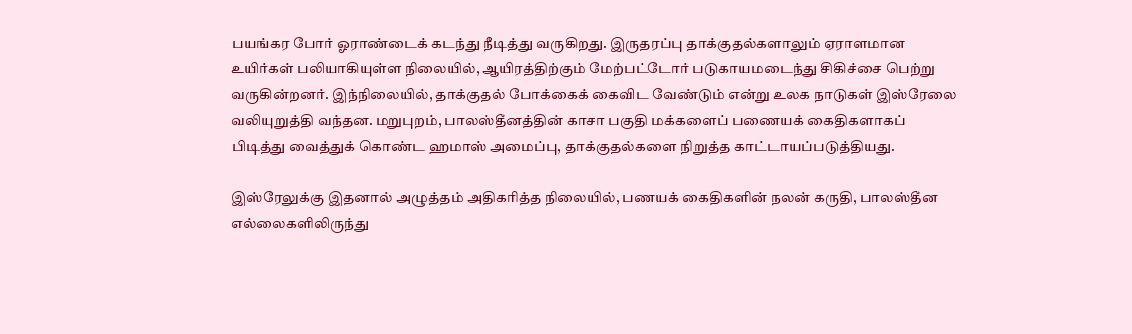பயங்கர போர் ஓராண்டைக் கடந்து நீடித்து வருகிறது. இருதரப்பு தாக்குதல்களாலும் ஏராளமான உயிர்கள் பலியாகியுள்ள நிலையில், ஆயிரத்திற்கும் மேற்பட்டோர் படுகாயமடைந்து சிகிச்சை பெற்று வருகின்றனர். இந்நிலையில், தாக்குதல் போக்கைக் கைவிட வேண்டும் என்று உலக நாடுகள் இஸ்ரேலை வலியுறுத்தி வந்தன. மறுபுறம், பாலஸ்தீனத்தின் காசா பகுதி மக்களைப் பணையக் கைதிகளாகப் பிடித்து வைத்துக் கொண்ட ஹமாஸ் அமைப்பு, தாக்குதல்களை நிறுத்த காட்டாயப்படுத்தியது.

இஸ்ரேலுக்கு இதனால் அழுத்தம் அதிகரித்த நிலையில், பணயக் கைதிகளின் நலன் கருதி, பாலஸ்தீன எல்லைகளிலிருந்து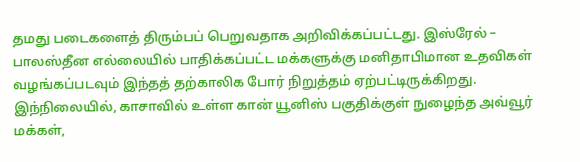தமது படைகளைத் திரும்பப் பெறுவதாக அறிவிக்கப்பட்டது. இஸ்ரேல் – பாலஸ்தீன எல்லையில் பாதிக்கப்பட்ட மக்களுக்கு மனிதாபிமான உதவிகள் வழங்கப்படவும் இந்தத் தற்காலிக போர் நிறுத்தம் ஏற்பட்டிருக்கிறது. இந்நிலையில், காசாவில் உள்ள கான் யூனிஸ் பகுதிக்குள் நுழைந்த அவ்வூர் மக்கள்,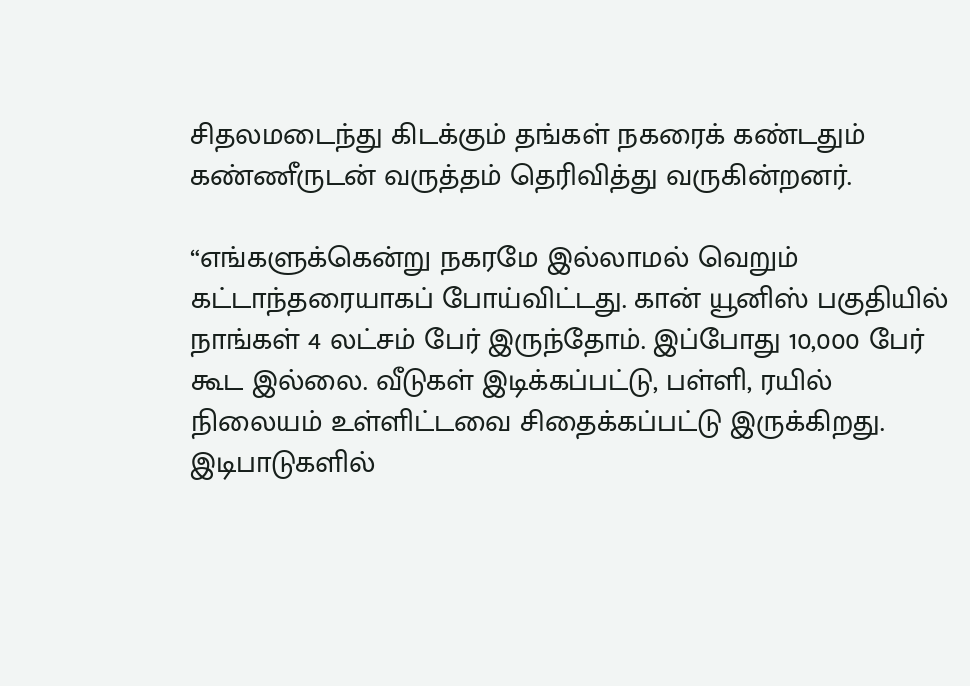சிதலமடைந்து கிடக்கும் தங்கள் நகரைக் கண்டதும் கண்ணீருடன் வருத்தம் தெரிவித்து வருகின்றனர்.

“எங்களுக்கென்று நகரமே இல்லாமல் வெறும் கட்டாந்தரையாகப் போய்விட்டது. கான் யூனிஸ் பகுதியில் நாங்கள் 4 லட்சம் பேர் இருந்தோம். இப்போது 10,000 பேர் கூட இல்லை. வீடுகள் இடிக்கப்பட்டு, பள்ளி, ரயில் நிலையம் உள்ளிட்டவை சிதைக்கப்பட்டு இருக்கிறது. இடிபாடுகளில்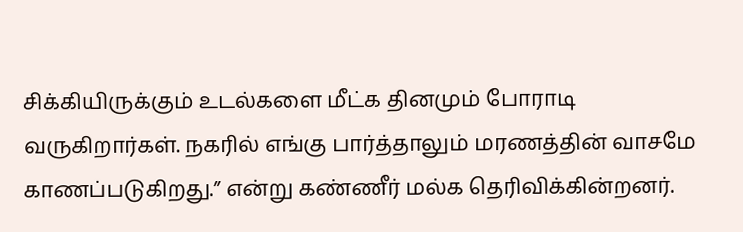சிக்கியிருக்கும் உடல்களை மீட்க தினமும் போராடி வருகிறார்கள். நகரில் எங்கு பார்த்தாலும் மரணத்தின் வாசமே காணப்படுகிறது.” என்று கண்ணீர் மல்க தெரிவிக்கின்றனர்.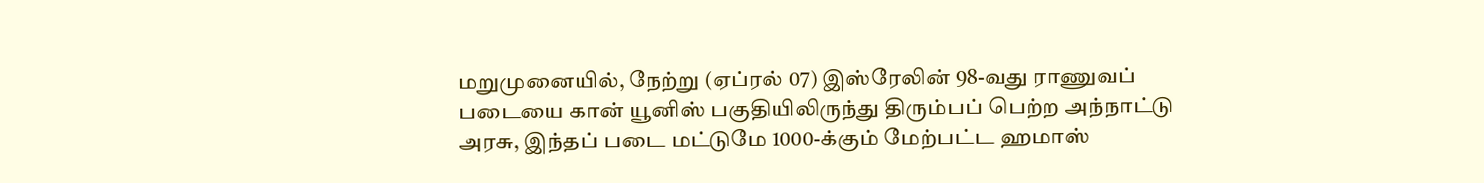மறுமுனையில், நேற்று (ஏப்ரல் 07) இஸ்ரேலின் 98-வது ராணுவப் படையை கான் யூனிஸ் பகுதியிலிருந்து திரும்பப் பெற்ற அந்நாட்டு அரசு, இந்தப் படை மட்டுமே 1000-க்கும் மேற்பட்ட ஹமாஸ்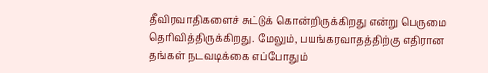தீவிரவாதிகளைச் சுட்டுக் கொன்றிருக்கிறது என்று பெருமை தெரிவித்திருக்கிறது. மேலும், பயங்கரவாதத்திற்கு எதிரான தங்கள் நடவடிக்கை எப்போதும்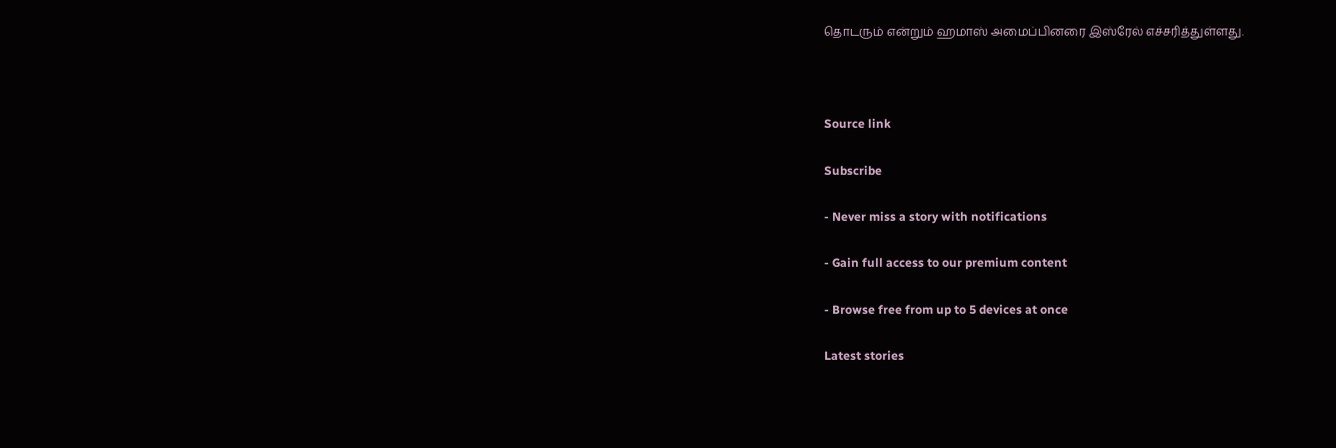தொடரும் என்றும் ஹமாஸ் அமைப்பினரை இஸ்ரேல் எச்சரித்துள்ளது.



Source link

Subscribe

- Never miss a story with notifications

- Gain full access to our premium content

- Browse free from up to 5 devices at once

Latest stories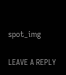spot_img

LEAVE A REPLY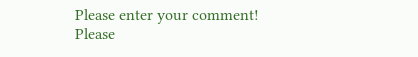Please enter your comment!
Please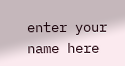enter your name here